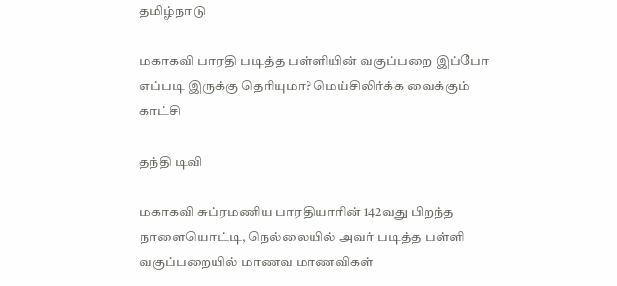தமிழ்நாடு

மகாகவி பாரதி படித்த பள்ளியின் வகுப்பறை இப்போ எப்படி இருக்கு தெரியுமா? மெய்சிலிர்க்க வைக்கும் காட்சி

தந்தி டிவி

மகாகவி சுப்ரமணிய பாரதியாரின் 142வது பிறந்த நாளையொட்டி, நெல்லையில் அவர் படித்த பள்ளி வகுப்பறையில் மாணவ மாணவிகள்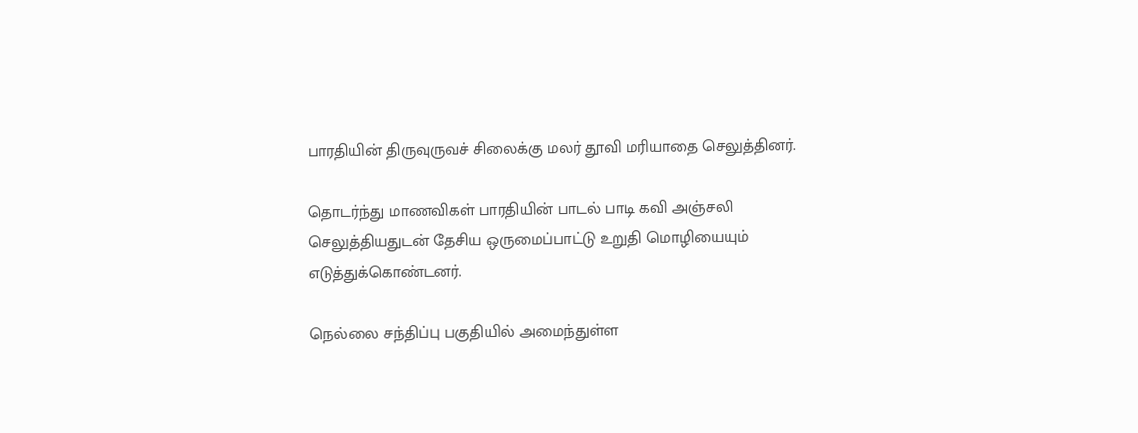பாரதியின் திருவுருவச் சிலைக்கு மலர் தூவி மரியாதை செலுத்தினர்.

தொடர்ந்து மாணவிகள் பாரதியின் பாடல் பாடி கவி அஞ்சலி செலுத்தியதுடன் தேசிய ஒருமைப்பாட்டு உறுதி மொழியையும் எடுத்துக்கொண்டனர்.

நெல்லை சந்திப்பு பகுதியில் அமைந்துள்ள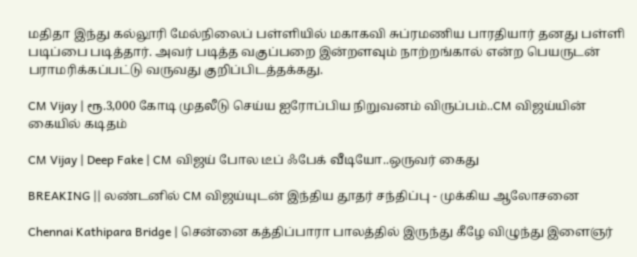மதிதா இந்து கல்லூரி மேல்நிலைப் பள்ளியில் மகாகவி சுப்ரமணிய பாரதியார் தனது பள்ளி படிப்பை படித்தார். அவர் படித்த வகுப்பறை இன்றளவும் நாற்றங்கால் என்ற பெயருடன் பராமரிக்கப்பட்டு வருவது குறிப்பிடத்தக்கது.

CM Vijay | ரூ.3,000 கோடி முதலீடு செய்ய ஐரோப்பிய நிறுவனம் விருப்பம்..CM விஜய்யின் கையில் கடிதம்

CM Vijay | Deep Fake | CM விஜய் போல டீப் ஃபேக் வீடியோ..ஒருவர் கைது

BREAKING || லண்டனில் CM விஜய்யுடன் இந்திய தூதர் சந்திப்பு - முக்கிய ஆலோசனை

Chennai Kathipara Bridge | சென்னை கத்திப்பாரா பாலத்தில் இருந்து கீழே விழுந்து இளைஞர்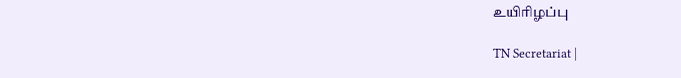உயிரிழப்பு

TN Secretariat |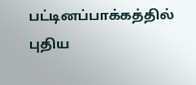பட்டினப்பாக்கத்தில் புதிய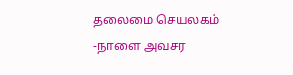தலைமை செயலகம் -நாளை அவசர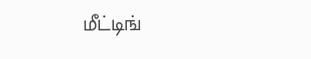மீட்டிங்